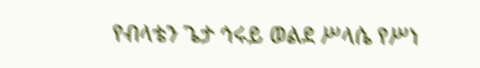የብላቴን ጌታ ኅሩይ ወልደ ሥላሴ የሥነ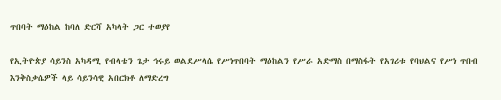ጥበባት ማዕከል ከባለ ድርሻ አካላት ጋር ተወያየ

የኢትዮጵያ ሳይንስ አካዳሚ የብላቴን ጌታ ኅሩይ ወልደሥላሴ የሥነጥበባት ማዕከልን የሥራ አድማስ በማስፋት የአገሪቱ የባህልና የሥነ ጥበብ እንቅስቃሴዎች ላይ ሳይንሳዊ አበርክቶ ለማድረግ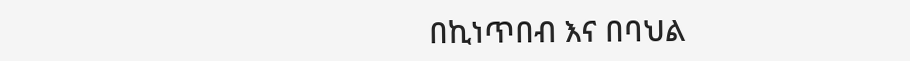በኪነጥበብ እና በባህል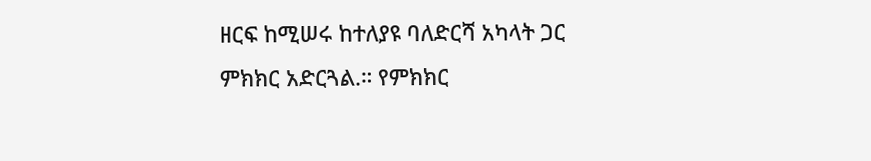ዘርፍ ከሚሠሩ ከተለያዩ ባለድርሻ አካላት ጋር ምክክር አድርጓል.። የምክክር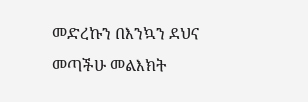መድረኩን በእንኳን ደህና መጣችሁ መልእክት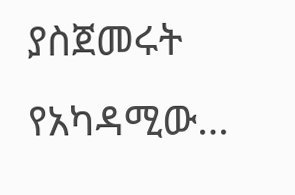ያስጀመሩት የአካዳሚው…